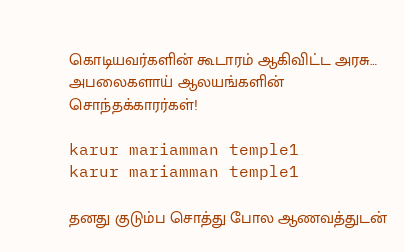கொடியவர்களின் கூடாரம் ஆகிவிட்ட அரசு… அபலைகளாய் ஆலயங்களின் சொந்தக்காரர்கள்!

karur mariamman temple1
karur mariamman temple1

தனது குடும்ப சொத்து போல ஆணவத்துடன்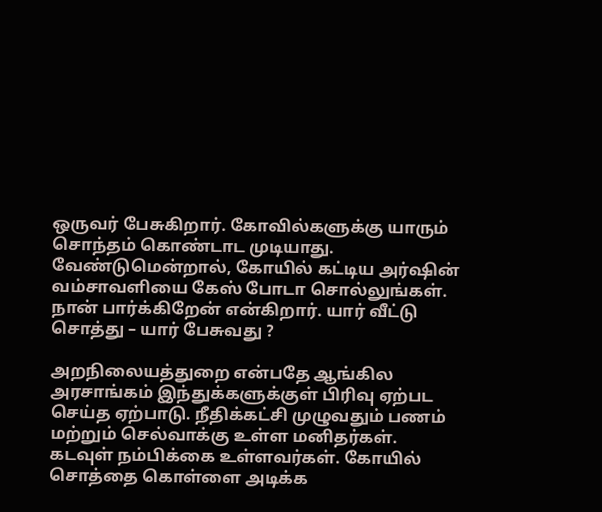ஒருவர் பேசுகிறார். கோவில்களுக்கு யாரும் சொந்தம் கொண்டாட முடியாது. வேண்டுமென்றால், கோயில் கட்டிய அர்ஷின் வம்சாவளியை கேஸ் போடா சொல்லுங்கள். நான் பார்க்கிறேன் என்கிறார். யார் வீட்டு சொத்து – யார் பேசுவது ?

அறநிலையத்துறை என்பதே ஆங்கில அரசாங்கம் இந்துக்களுக்குள் பிரிவு ஏற்பட செய்த ஏற்பாடு. நீதிக்கட்சி முழுவதும் பணம் மற்றும் செல்வாக்கு உள்ள மனிதர்கள். கடவுள் நம்பிக்கை உள்ளவர்கள். கோயில் சொத்தை கொள்ளை அடிக்க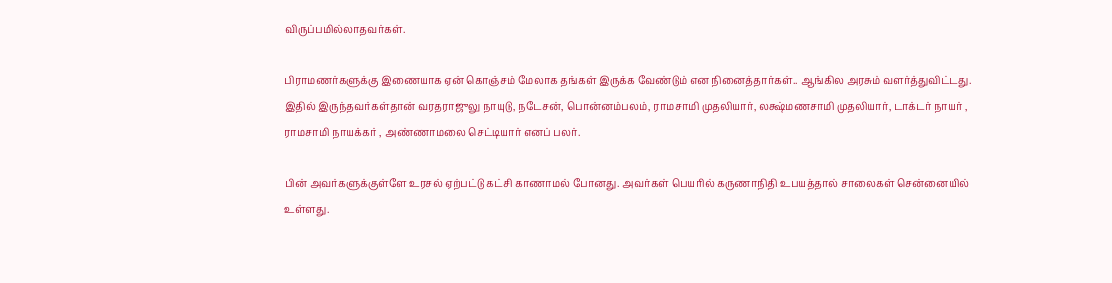விருப்பமில்லாதவர்கள்.

பிராமணர்களுக்கு இணையாக ஏன் கொஞ்சம் மேலாக தங்கள் இருக்க வேண்டும் என நினைத்தார்கள்.. ஆங்கில அரசும் வளர்த்துவிட்டது. இதில் இருந்தவர்கள்தான் வரதராஜுலு நாயுடு, நடேசன், பொன்னம்பலம், ராமசாமி முதலியார், லக்ஷ்மணசாமி முதலியார், டாக்டர் நாயர் , ராமசாமி நாயக்கர் , அண்ணாமலை செட்டியார் எனப் பலர்.

பின் அவர்களுக்குள்ளே உரசல் ஏற்பட்டு கட்சி காணாமல் போனது. அவர்கள் பெயரில் கருணாநிதி உபயத்தால் சாலைகள் சென்னையில் உள்ளது.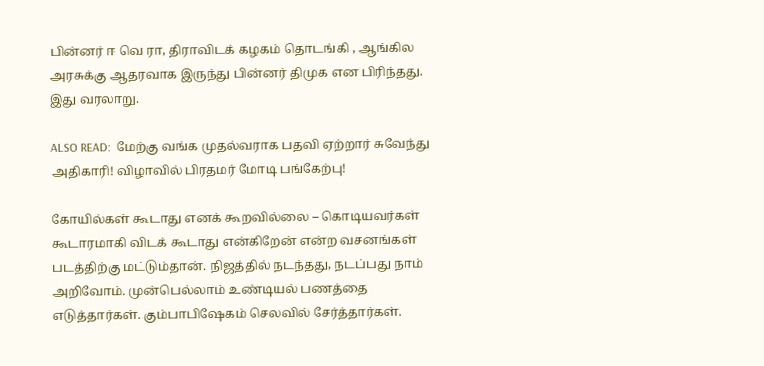பின்னர் ஈ வெ ரா, திராவிடக் கழகம் தொடங்கி , ஆங்கில அரசுக்கு ஆதரவாக இருந்து பின்னர் திமுக என பிரிந்தது. இது வரலாறு.

ALSO READ:  மேற்கு வங்க முதல்வராக பதவி ஏற்றார் சுவேந்து அதிகாரி! விழாவில் பிரதமர் மோடி பங்கேற்பு!

கோயில்கள் கூடாது எனக் கூறவில்லை – கொடியவர்கள் கூடாரமாகி விடக் கூடாது என்கிறேன் என்ற வசனங்கள் படத்திற்கு மட்டும்தான். நிஜத்தில் நடந்தது, நடப்பது நாம் அறிவோம். முன்பெல்லாம் உண்டியல் பணத்தை எடுத்தார்கள். கும்பாபிஷேகம் செலவில் சேர்த்தார்கள்.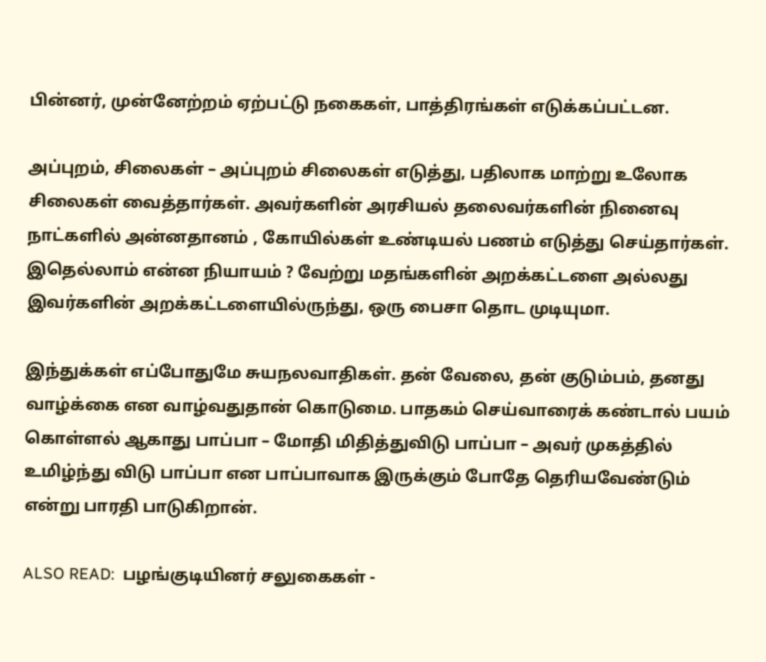பின்னர், முன்னேற்றம் ஏற்பட்டு நகைகள், பாத்திரங்கள் எடுக்கப்பட்டன.

அப்புறம், சிலைகள் – அப்புறம் சிலைகள் எடுத்து, பதிலாக மாற்று உலோக சிலைகள் வைத்தார்கள். அவர்களின் அரசியல் தலைவர்களின் நினைவு நாட்களில் அன்னதானம் , கோயில்கள் உண்டியல் பணம் எடுத்து செய்தார்கள். இதெல்லாம் என்ன நியாயம் ? வேற்று மதங்களின் அறக்கட்டளை அல்லது இவர்களின் அறக்கட்டளையில்ருந்து, ஒரு பைசா தொட முடியுமா.

இந்துக்கள் எப்போதுமே சுயநலவாதிகள். தன் வேலை, தன் குடும்பம், தனது வாழ்க்கை என வாழ்வதுதான் கொடுமை. பாதகம் செய்வாரைக் கண்டால் பயம் கொள்ளல் ஆகாது பாப்பா – மோதி மிதித்துவிடு பாப்பா – அவர் முகத்தில் உமிழ்ந்து விடு பாப்பா என பாப்பாவாக இருக்கும் போதே தெரியவேண்டும் என்று பாரதி பாடுகிறான்.

ALSO READ:  பழங்குடியினர் சலுகைகள் -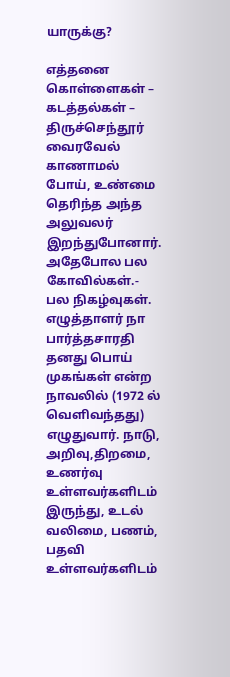யாருக்கு?

எத்தனை கொள்ளைகள் – கடத்தல்கள் – திருச்செந்தூர் வைரவேல் காணாமல் போய், உண்மை தெரிந்த அந்த அலுவலர் இறந்துபோனார். அதேபோல பல கோவில்கள்.- பல நிகழ்வுகள். எழுத்தாளர் நா பார்த்தசாரதி தனது பொய் முகங்கள் என்ற நாவலில் (1972 ல் வெளிவந்தது) எழுதுவார். நாடு, அறிவு,திறமை, உணர்வு உள்ளவர்களிடம் இருந்து, உடல் வலிமை, பணம், பதவி உள்ளவர்களிடம்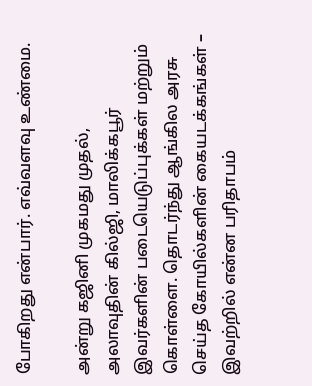போகிறது என்பார். எவ்வளவு உண்மை.

அன்று கஜினி முகமது முதல், அலாவுதின் கில்ஜி, மாலிக்கபூர் இவர்களின் படையெடுப்புக்கள் மற்றும் கொள்ளை. தொடர்ந்து ஆங்கில அரசு செய்த கோயில்களின் கையடக்கங்கள் – இவற்றில் என்ன பரிதாபம்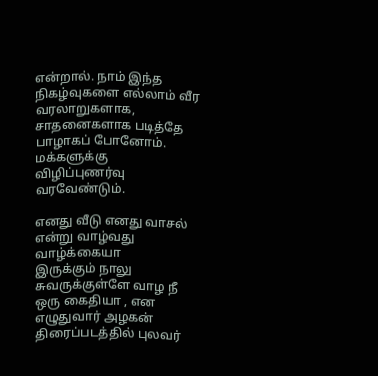என்றால். நாம் இந்த நிகழ்வுகளை எல்லாம் வீர வரலாறுகளாக, சாதனைகளாக படித்தே பாழாகப் போனோம். மக்களுக்கு விழிப்புணர்வு வரவேண்டும்.

எனது வீடு எனது வாசல் என்று வாழ்வது வாழ்க்கையா
இருக்கும் நாலு சுவருக்குள்ளே வாழ நீ ஒரு கைதியா , என எழுதுவார் அழகன் திரைப்படத்தில் புலவர்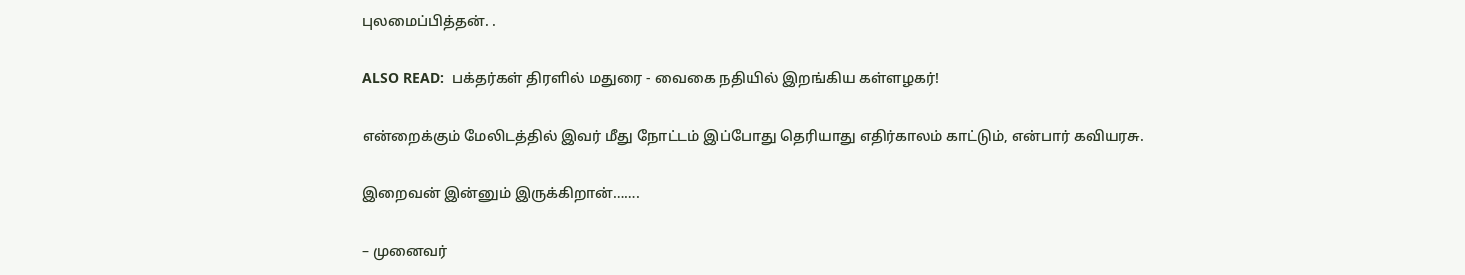புலமைப்பித்தன். .

ALSO READ:  பக்தர்கள் திரளில் மதுரை - வைகை நதியில் இறங்கிய கள்ளழகர்!

என்றைக்கும் மேலிடத்தில் இவர் மீது நோட்டம் இப்போது தெரியாது எதிர்காலம் காட்டும், என்பார் கவியரசு.

இறைவன் இன்னும் இருக்கிறான்…….

– முனைவர்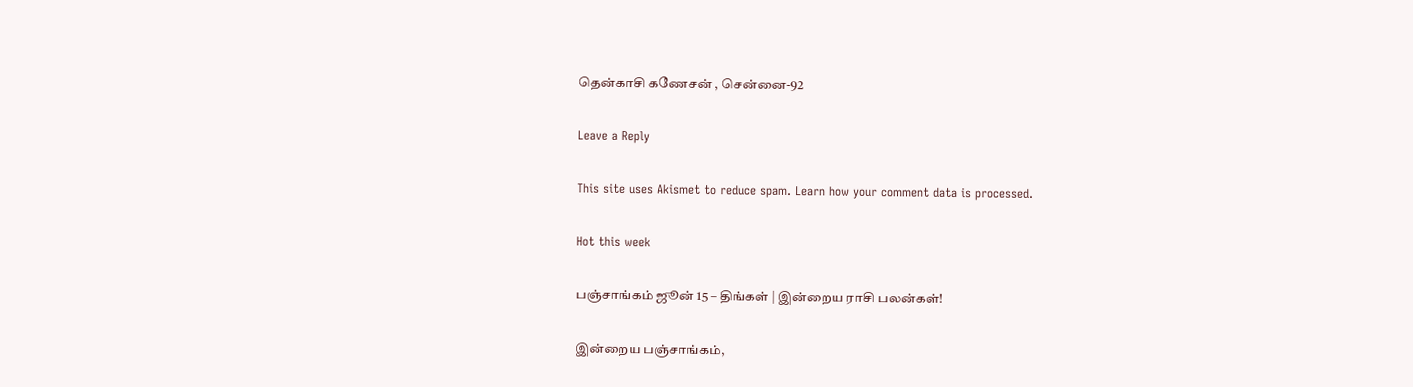தென்காசி கணேசன் , சென்னை-92

Leave a Reply

This site uses Akismet to reduce spam. Learn how your comment data is processed.

Hot this week

பஞ்சாங்கம் ஜூன் 15 – திங்கள் | இன்றைய ராசி பலன்கள்!

இன்றைய பஞ்சாங்கம்,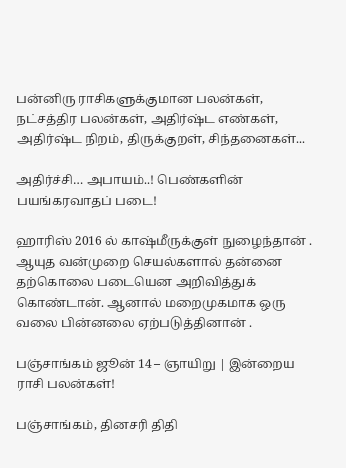பன்னிரு ராசிகளுக்குமான பலன்கள், நட்சத்திர பலன்கள், அதிர்ஷ்ட எண்கள், அதிர்ஷ்ட நிறம், திருக்குறள், சிந்தனைகள்...

அதிர்ச்சி… அபாயம்..! பெண்களின் பயங்கரவாதப் படை!

ஹாரிஸ் 2016 ல் காஷ்மீருக்குள் நுழைந்தான் . ஆயுத வன்முறை செயல்களால் தன்னை தற்கொலை படையென அறிவித்துக் கொண்டான். ஆனால் மறைமுகமாக ஒரு வலை பின்னலை ஏற்படுத்தினான் .

பஞ்சாங்கம் ஜூன் 14 – ஞாயிறு | இன்றைய ராசி பலன்கள்!

பஞ்சாங்கம், தினசரி திதி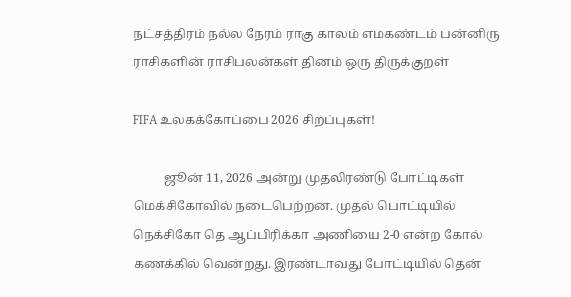நட்சத்திரம் நல்ல நேரம் ராகு காலம் எமகண்டம் பன்னிரு ராசிகளின் ராசிபலன்கள் தினம் ஒரு திருக்குறள்

FIFA உலகக்கோப்பை 2026 சிறப்புகள்!

          ஜூன் 11, 2026 அன்று முதலிரண்டு போட்டிகள் மெக்சிகோவில் நடைபெற்றன. முதல் பொட்டியில் நெக்சிகோ தெ ஆப்பிரிக்கா அணியை 2-0 என்ற கோல் கணக்கில் வென்றது. இரண்டாவது போட்டியில் தென்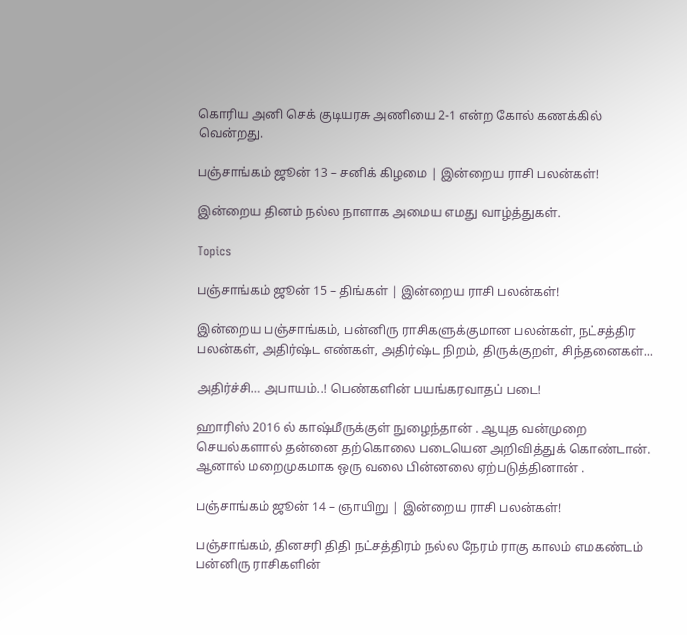கொரிய அனி செக் குடியரசு அணியை 2-1 என்ற கோல் கணக்கில் வென்றது.

பஞ்சாங்கம் ஜூன் 13 – சனிக் கிழமை | இன்றைய ராசி பலன்கள்!

இன்றைய தினம் நல்ல நாளாக அமைய எமது வாழ்த்துகள்.

Topics

பஞ்சாங்கம் ஜூன் 15 – திங்கள் | இன்றைய ராசி பலன்கள்!

இன்றைய பஞ்சாங்கம், பன்னிரு ராசிகளுக்குமான பலன்கள், நட்சத்திர பலன்கள், அதிர்ஷ்ட எண்கள், அதிர்ஷ்ட நிறம், திருக்குறள், சிந்தனைகள்...

அதிர்ச்சி… அபாயம்..! பெண்களின் பயங்கரவாதப் படை!

ஹாரிஸ் 2016 ல் காஷ்மீருக்குள் நுழைந்தான் . ஆயுத வன்முறை செயல்களால் தன்னை தற்கொலை படையென அறிவித்துக் கொண்டான். ஆனால் மறைமுகமாக ஒரு வலை பின்னலை ஏற்படுத்தினான் .

பஞ்சாங்கம் ஜூன் 14 – ஞாயிறு | இன்றைய ராசி பலன்கள்!

பஞ்சாங்கம், தினசரி திதி நட்சத்திரம் நல்ல நேரம் ராகு காலம் எமகண்டம் பன்னிரு ராசிகளின்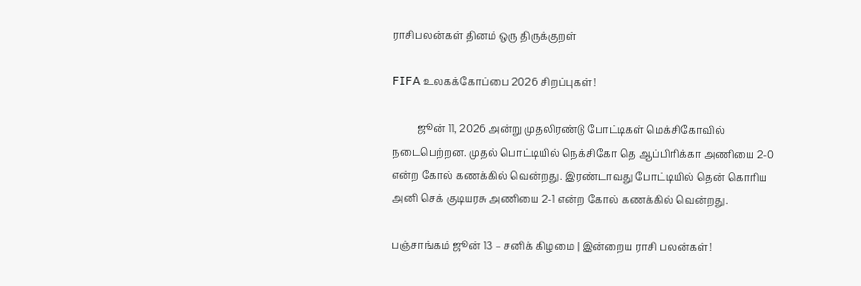ராசிபலன்கள் தினம் ஒரு திருக்குறள்

FIFA உலகக்கோப்பை 2026 சிறப்புகள்!

          ஜூன் 11, 2026 அன்று முதலிரண்டு போட்டிகள் மெக்சிகோவில் நடைபெற்றன. முதல் பொட்டியில் நெக்சிகோ தெ ஆப்பிரிக்கா அணியை 2-0 என்ற கோல் கணக்கில் வென்றது. இரண்டாவது போட்டியில் தென் கொரிய அனி செக் குடியரசு அணியை 2-1 என்ற கோல் கணக்கில் வென்றது.

பஞ்சாங்கம் ஜூன் 13 – சனிக் கிழமை | இன்றைய ராசி பலன்கள்!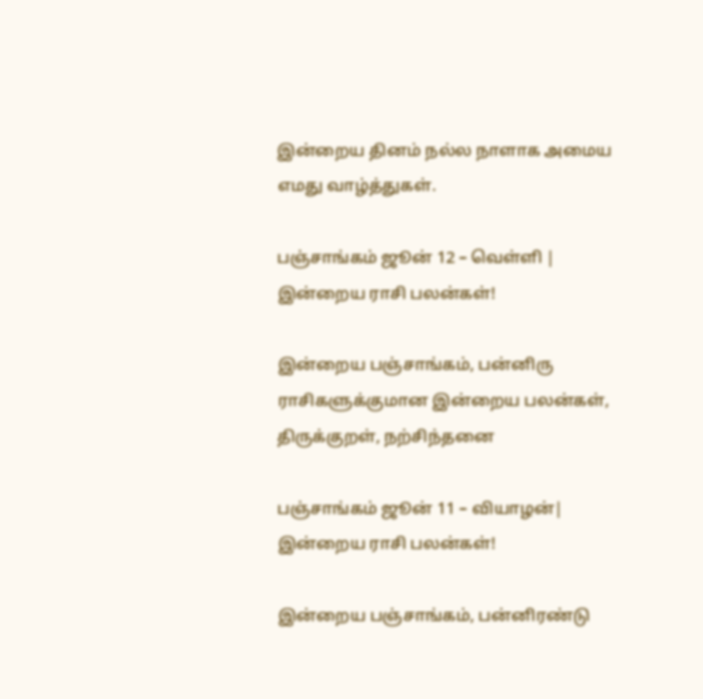இன்றைய தினம் நல்ல நாளாக அமைய எமது வாழ்த்துகள்.

பஞ்சாங்கம் ஜூன் 12 – வெள்ளி | இன்றைய ராசி பலன்கள்!

இன்றைய பஞ்சாங்கம், பன்னிரு ராசிகளுக்குமான இன்றைய பலன்கள், திருக்குறள், நற்சிந்தனை

பஞ்சாங்கம் ஜூன் 11 – வியாழன்| இன்றைய ராசி பலன்கள்!

இன்றைய பஞ்சாங்கம், பன்னிரண்டு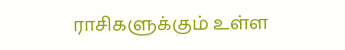ராசிகளுக்கும் உள்ள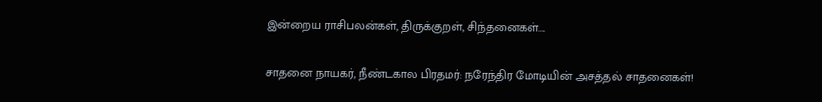இன்றைய ராசிபலன்கள், திருக்குறள், சிந்தனைகள்....

சாதனை நாயகர், நீண்டகால பிரதமர்: நரேந்திர மோடியின் அசத்தல் சாதனைகள்!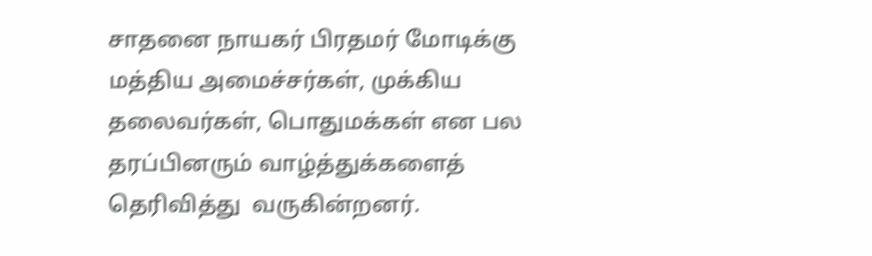சாதனை நாயகர் பிரதமர் மோடிக்கு மத்திய அமைச்சர்கள், முக்கிய தலைவர்கள், பொதுமக்கள் என பல தரப்பினரும் வாழ்த்துக்களைத் தெரிவித்து  வருகின்றனர்.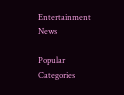Entertainment News

Popular Categories